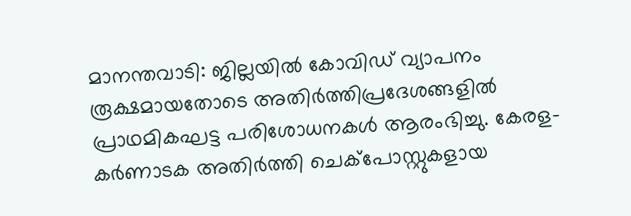മാനന്തവാടി: ജില്ലയിൽ കോവിഡ് വ്യാപനം രൂക്ഷമായതോടെ അതിർത്തിപ്രദേശങ്ങളിൽ പ്രാഥമികഘട്ട പരിശോധനകൾ ആരംഭിച്ചു. കേരള-കർണാടക അതിർത്തി ചെക്പോസ്റ്റുകളായ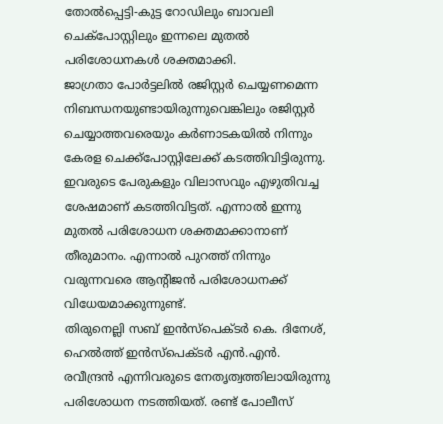തോൽപ്പെട്ടി-കുട്ട റോഡിലും ബാവലി ചെക്പോസ്റ്റിലും ഇന്നലെ മുതൽ പരിശോധനകൾ ശക്തമാക്കി.
ജാഗ്രതാ പോർട്ടലിൽ രജിസ്റ്റർ ചെയ്യണമെന്ന നിബന്ധനയുണ്ടായിരുന്നുവെങ്കിലും രജിസ്റ്റർ ചെയ്യാത്തവരെയും കർണാടകയിൽ നിന്നും കേരള ചെക്ക്പോസ്റ്റിലേക്ക് കടത്തിവിട്ടിരുന്നു. ഇവരുടെ പേരുകളും വിലാസവും എഴുതിവച്ച ശേഷമാണ് കടത്തിവിട്ടത്. എന്നാൽ ഇന്നു മുതൽ പരിശോധന ശക്തമാക്കാനാണ് തീരുമാനം. എന്നാൽ പുറത്ത് നിന്നും വരുന്നവരെ ആന്റിജൻ പരിശോധനക്ക് വിധേയമാക്കുന്നുണ്ട്.
തിരുനെല്ലി സബ് ഇൻസ്പെക്ടർ കെ. ദിനേശ്, ഹെൽത്ത് ഇൻസ്പെക്ടർ എൻ.എൻ. രവീന്ദ്രൻ എന്നിവരുടെ നേതൃത്വത്തിലായിരുന്നു പരിശോധന നടത്തിയത്. രണ്ട് പോലീസ്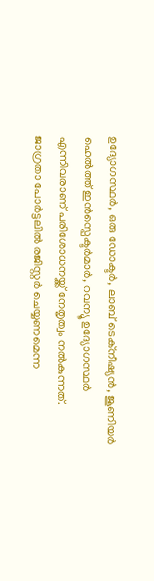ഉദ്യോഗസ്ഥർ, ഒരു ഡോക്ടർ, ലാബ് ടെക്നീഷ്യൻ, ജൂണിയർ ഹെൽത്ത് ഇൻസ്പെക്ടർമാർ, റവന്യൂ ഉദ്യോഗസ്ഥർ എന്നിവരാണ് പരിശോധനയ്ക്ക് നേതൃത്വം നൽകുന്നത്.
ജാഗ്രതാ പോർട്ടലിൽ രജിസ്റ്റർ ചെയ്യണമെന്ന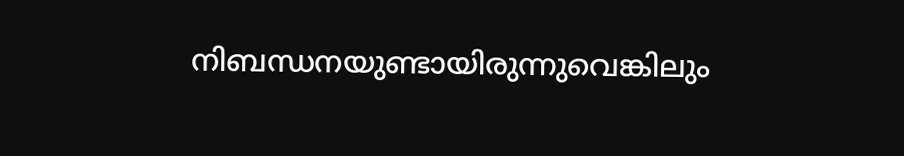നിബന്ധനയുണ്ടായിരുന്നുവെങ്കിലും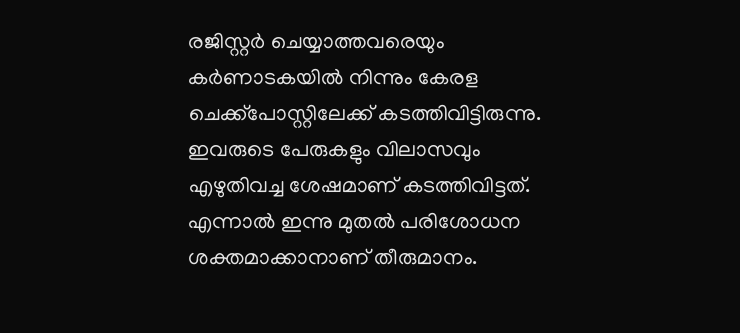രജിസ്റ്റർ ചെയ്യാത്തവരെയും കർണാടകയിൽ നിന്നും കേരള ചെക്ക്പോസ്റ്റിലേക്ക് കടത്തിവിട്ടിരുന്നു. ഇവരുടെ പേരുകളും വിലാസവും എഴുതിവച്ച ശേഷമാണ് കടത്തിവിട്ടത്. എന്നാൽ ഇന്നു മുതൽ പരിശോധന ശക്തമാക്കാനാണ് തീരുമാനം.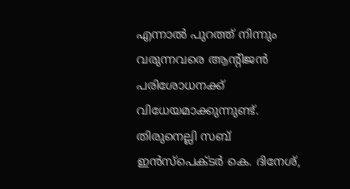എന്നാൽ പുറത്ത് നിന്നും വരുന്നവരെ ആന്റിജൻ പരിശോധനക്ക് വിധേയമാക്കുന്നുണ്ട്.
തിരുനെല്ലി സബ് ഇൻസ്പെക്ടർ കെ. ദിനേശ്,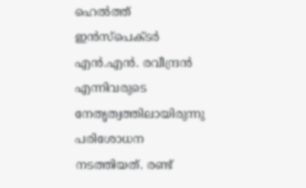ഹെൽത്ത് ഇൻസ്പെക്ടർ എൻ.എൻ. രവീന്ദ്രൻ എന്നിവരുടെ നേതൃത്വത്തിലായിരുന്നു പരിശോധന നടത്തിയത്. രണ്ട്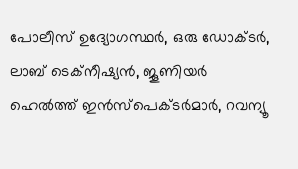പോലീസ് ഉദ്യോഗസ്ഥർ, ഒരു ഡോക്ടർ, ലാബ് ടെക്നീഷ്യൻ, ജൂണിയർ ഹെൽത്ത് ഇൻസ്പെക്ടർമാർ, റവന്യൂ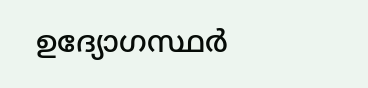ഉദ്യോഗസ്ഥർ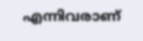എന്നിവരാണ്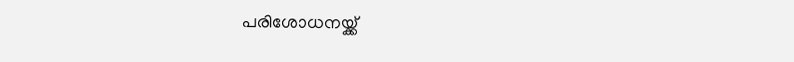പരിശോധനയ്ക്ക്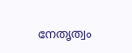നേതൃത്വം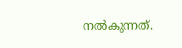നൽകുന്നത്.